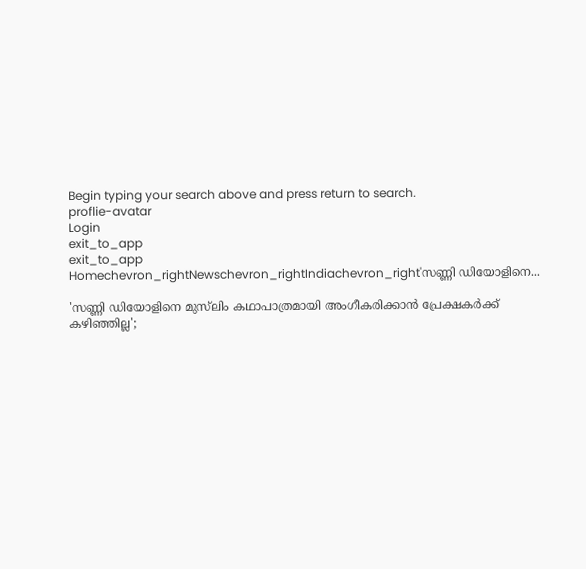Begin typing your search above and press return to search.
proflie-avatar
Login
exit_to_app
exit_to_app
Homechevron_rightNewschevron_rightIndiachevron_right'സണ്ണി ഡിയോളിനെ...

'സണ്ണി ഡിയോളിനെ മുസ്‌ലിം കഥാപാത്രമായി അംഗീകരിക്കാൻ പ്രേക്ഷകർക്ക് കഴിഞ്ഞില്ല';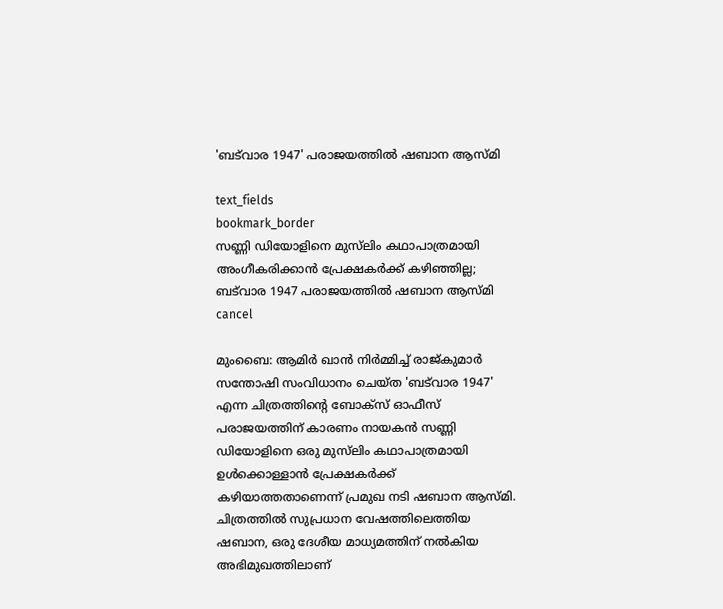'ബട്‌വാര 1947' പരാജയത്തിൽ ഷബാന ആസ്മി

text_fields
bookmark_border
സണ്ണി ഡിയോളിനെ മുസ്‌ലിം കഥാപാത്രമായി അംഗീകരിക്കാൻ പ്രേക്ഷകർക്ക് കഴിഞ്ഞില്ല; ബട്‌വാര 1947 പരാജയത്തിൽ ഷബാന ആസ്മി
cancel

മുംബൈ: ആമിർ ഖാൻ നിർമ്മിച്ച് രാജ്കുമാർ സന്തോഷി സംവിധാനം ചെയ്ത 'ബട്‌വാര 1947' എന്ന ചിത്രത്തിന്റെ ബോക്സ് ഓഫീസ് പരാജയത്തിന് കാരണം നായകൻ സണ്ണി ഡിയോളിനെ ഒരു മുസ്‌ലിം കഥാപാത്രമായി ഉൾക്കൊള്ളാൻ പ്രേക്ഷകർക്ക് കഴിയാത്തതാണെന്ന് പ്രമുഖ നടി ഷബാന ആസ്മി. ചിത്രത്തിൽ സുപ്രധാന വേഷത്തിലെത്തിയ ഷബാന, ഒരു ദേശീയ മാധ്യമത്തിന് നൽകിയ അഭിമുഖത്തിലാണ്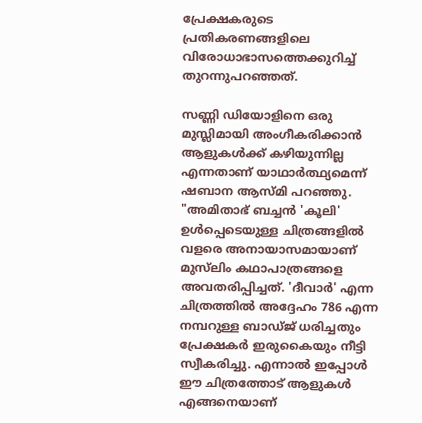പ്രേക്ഷകരുടെ പ്രതികരണങ്ങളിലെ വിരോധാഭാസത്തെക്കുറിച്ച് തുറന്നുപറഞ്ഞത്.

സണ്ണി ഡിയോളിനെ ഒരു മുസ്ലിമായി അംഗീകരിക്കാൻ ആളുകൾക്ക് കഴിയുന്നില്ല എന്നതാണ് യാഥാർത്ഥ്യമെന്ന് ഷബാന ആസ്മി പറഞ്ഞു. "അമിതാഭ് ബച്ചൻ 'കൂലി' ഉൾപ്പെടെയുള്ള ചിത്രങ്ങളിൽ വളരെ അനായാസമായാണ് മുസ്‌ലിം കഥാപാത്രങ്ങളെ അവതരിപ്പിച്ചത്. 'ദീവാർ' എന്ന ചിത്രത്തിൽ അദ്ദേഹം 786 എന്ന നമ്പറുള്ള ബാഡ്ജ് ധരിച്ചതും പ്രേക്ഷകർ ഇരുകൈയും നീട്ടി സ്വീകരിച്ചു. എന്നാൽ ഇപ്പോൾ ഈ ചിത്രത്തോട് ആളുകൾ എങ്ങനെയാണ്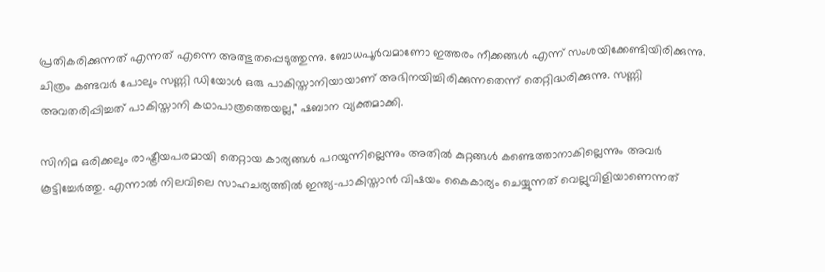പ്രതികരിക്കുന്നത് എന്നത് എന്നെ അത്ഭുതപ്പെടുത്തുന്നു. ബോധപൂർവമാണോ ഇത്തരം നീക്കങ്ങൾ എന്ന് സംശയിക്കേണ്ടിയിരിക്കുന്നു. ചിത്രം കണ്ടവർ പോലും സണ്ണി ഡിയോൾ ഒരു പാകിസ്താനിയായാണ് അഭിനയിച്ചിരിക്കുന്നതെന്ന് തെറ്റിദ്ധരിക്കുന്നു. സണ്ണി അവതരിപ്പിച്ചത് പാകിസ്താനി കഥാപാത്രത്തെയല്ല," ഷബാന വ്യക്തമാക്കി.

സിനിമ ഒരിക്കലും രാഷ്ട്രീയപരമായി തെറ്റായ കാര്യങ്ങൾ പറയുന്നില്ലെന്നും അതിൽ കുറ്റങ്ങൾ കണ്ടെത്താനാകില്ലെന്നും അവർ കൂട്ടിച്ചേർത്തു. എന്നാൽ നിലവിലെ സാഹചര്യത്തിൽ ഇന്ത്യ-പാകിസ്താൻ വിഷയം കൈകാര്യം ചെയ്യുന്നത് വെല്ലുവിളിയാണെന്നത്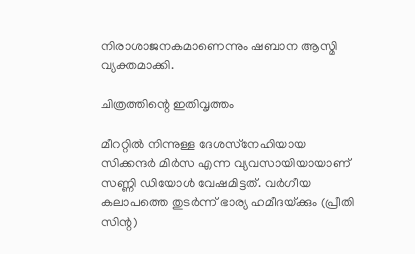നിരാശാജനകമാണെന്നും ഷബാന ആസ്മി വ്യക്തമാക്കി.

ചിത്രത്തിന്റെ ഇതിവൃത്തം

മീററ്റിൽ നിന്നുള്ള ദേശസ്‌നേഹിയായ സിക്കന്ദർ മിർസ എന്ന വ്യവസായിയായാണ് സണ്ണി ഡിയോൾ വേഷമിട്ടത്. വർഗീയ കലാപത്തെ തുടർന്ന് ഭാര്യ ഹമീദയ്‌ക്കും (പ്രീതി സിന്റ)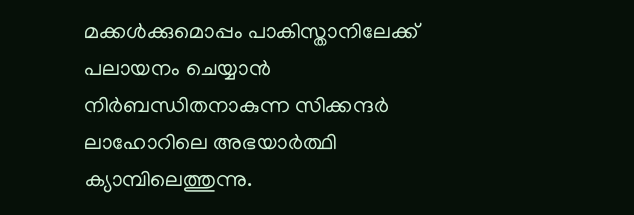മക്കൾക്കുമൊപ്പം പാകിസ്താനിലേക്ക് പലായനം ചെയ്യാൻ നിർബന്ധിതനാകുന്ന സിക്കന്ദർ ലാഹോറിലെ അഭയാർത്ഥി ക്യാമ്പിലെത്തുന്നു.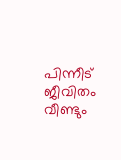പിന്നീട് ജീവിതം വീണ്ടും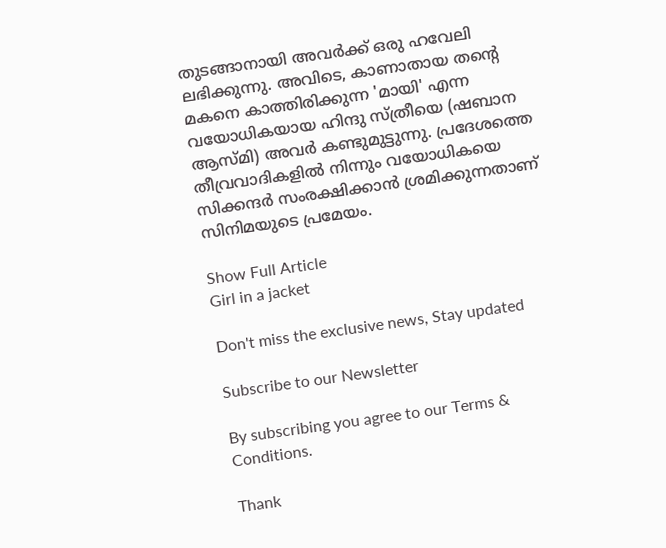തുടങ്ങാനായി അവർക്ക് ഒരു ഹവേലി ലഭിക്കുന്നു. അവിടെ, കാണാതായ തന്റെ മകനെ കാത്തിരിക്കുന്ന 'മായി' എന്ന വയോധികയായ ഹിന്ദു സ്ത്രീയെ (ഷബാന ആസ്മി) അവർ കണ്ടുമുട്ടുന്നു. പ്രദേശത്തെ തീവ്രവാദികളിൽ നിന്നും വയോധികയെ സിക്കന്ദർ സംരക്ഷിക്കാൻ ശ്രമിക്കുന്നതാണ് സിനിമയുടെ പ്രമേയം.

Show Full Article
Girl in a jacket

Don't miss the exclusive news, Stay updated

Subscribe to our Newsletter

By subscribing you agree to our Terms & Conditions.

Thank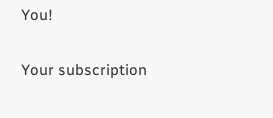You!

Your subscription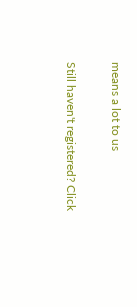means a lot to us

Still haven't registered? Click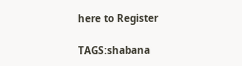here to Register

TAGS:shabana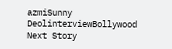azmiSunny DeolinterviewBollywood
Next Story